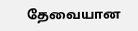தேவையான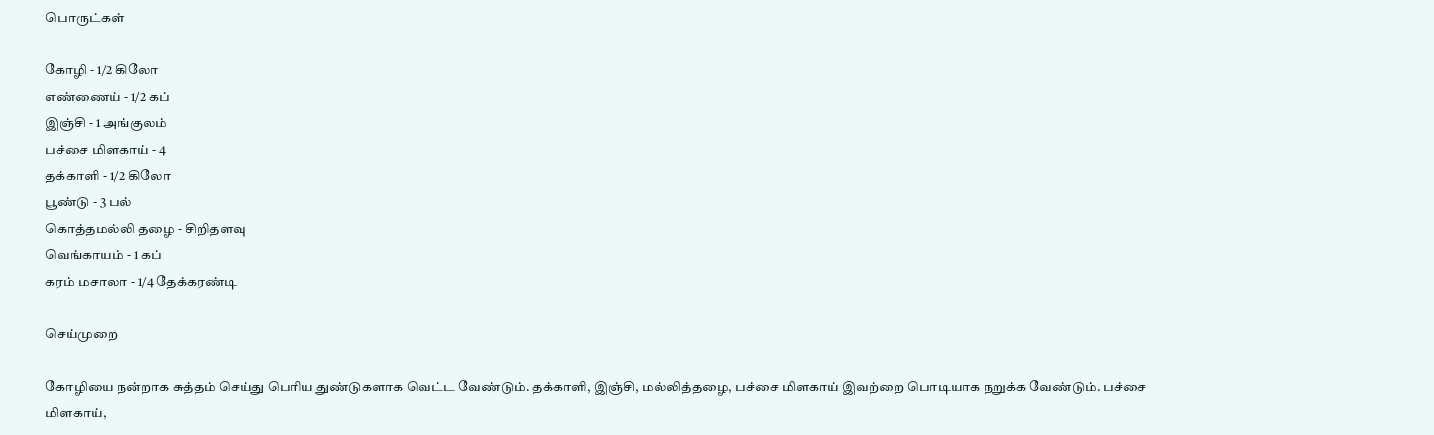பொருட்கள்

கோழி - 1/2 கிலோ
எண்ணைய் - 1/2 கப்
இஞ்சி - 1 அங்குலம்
பச்சை மிளகாய் - 4
தக்காளி - 1/2 கிலோ
பூண்டு - 3 பல்
கொத்தமல்லி தழை - சிறிதளவு
வெங்காயம் - 1 கப்
கரம் மசாலா - 1/4 தேக்கரண்டி

செய்முறை

கோழியை நன்றாக சுத்தம் செய்து பெரிய துண்டுகளாக வெட்ட வேண்டும். தக்காளி, இஞ்சி, மல்லித்தழை, பச்சை மிளகாய் இவற்றை பொடியாக நறுக்க வேண்டும். பச்சை மிளகாய்,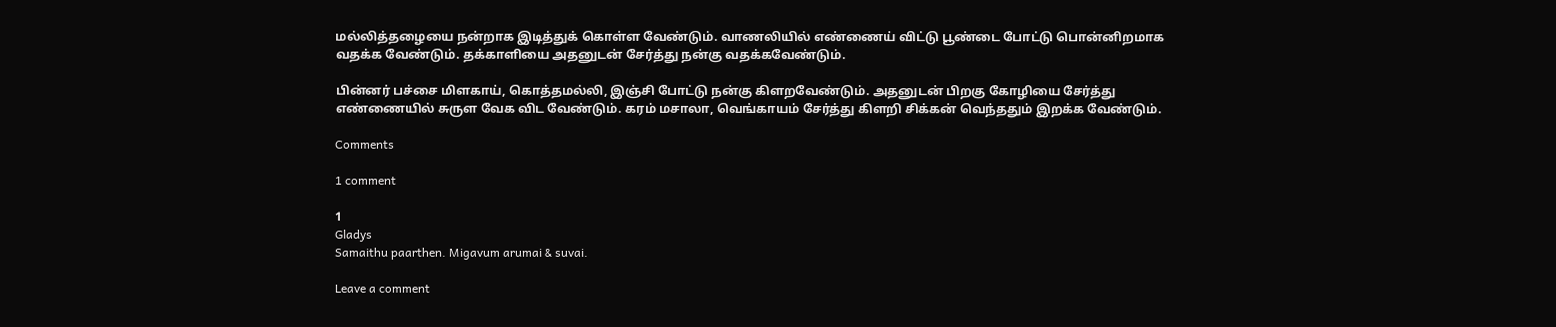மல்லித்தழையை நன்றாக இடித்துக் கொள்ள வேண்டும். வாணலியில் எண்ணைய் விட்டு பூண்டை போட்டு பொன்னிறமாக வதக்க வேண்டும். தக்காளியை அதனுடன் சேர்த்து நன்கு வதக்கவேண்டும்.

பின்னர் பச்சை மிளகாய், கொத்தமல்லி, இஞ்சி போட்டு நன்கு கிளறவேண்டும். அத‌னுடன் பிறகு கோழியை சேர்த்து எண்ணையில் சுருள வேக விட வேண்டும். கரம் மசாலா, வெங்காயம் சேர்த்து கிளறி சிக்கன் வெந்ததும் இறக்க வேண்டும்.

Comments

1 comment

1
Gladys
Samaithu paarthen. Migavum arumai & suvai.

Leave a comment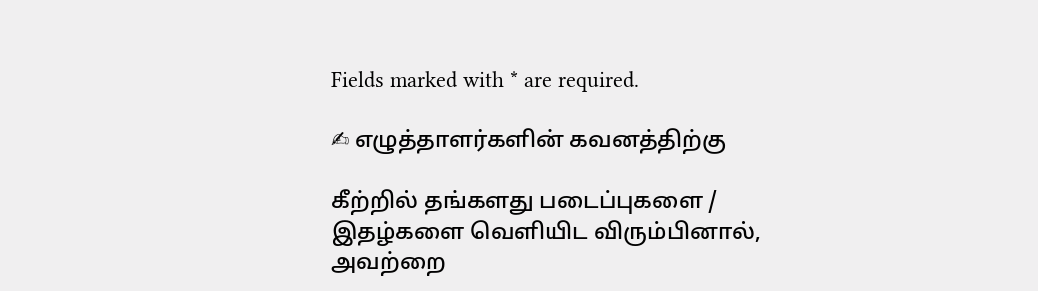Fields marked with * are required.

✍ எழுத்தாளர்களின் கவனத்திற்கு

கீற்றில் தங்களது படைப்புகளை / இதழ்களை வெளியிட விரும்பினால், அவற்றை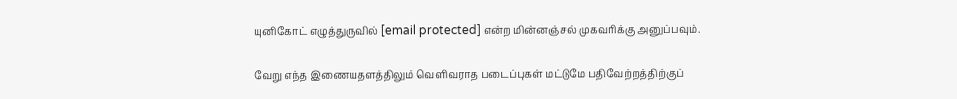யுனிகோட் எழுத்துருவில் [email protected] என்ற மின்னஞ்சல் முகவரிக்கு அனுப்பவும்.

வேறு எந்த இணையதளத்திலும் வெளிவராத படைப்புகள் மட்டுமே பதிவேற்றத்திற்குப்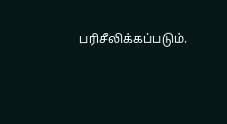பரிசீலிக்கப்படும்.